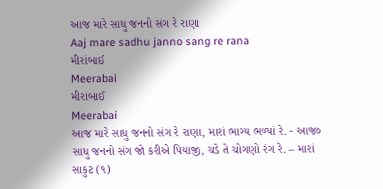આજ મારે સાધુ જનનો સંગ રે રાણા
Aaj mare sadhu janno sang re rana
મીરાંબાઈ
Meerabai
મીરાંબાઈ
Meerabai
આજ મારે સાધુ જનનો સંગ રે રાણા, મારાં ભાગ્ય ભળ્યાં રે. - આજ૦
સાધુ જનનો સંગ જો કરીએ પિયાજી, ચડે તે ચોગણો રંગ રે. – મારાં
સાકુટ (૧)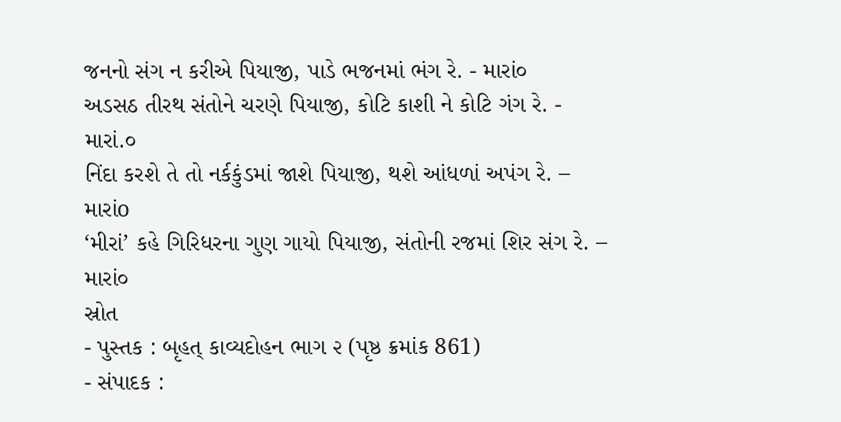જનનો સંગ ન કરીએ પિયાજી, પાડે ભજનમાં ભંગ રે. - મારાં૦
અડસઠ તીરથ સંતોને ચરણે પિયાજી, કોટિ કાશી ને કોટિ ગંગ રે. - મારાં.૦
નિંદા કરશે તે તો નર્કકુંડમાં જાશે પિયાજી, થશે આંધળાં અપંગ રે. – મારાંo
‘મીરાં’ કહે ગિરિધરના ગુણ ગાયો પિયાજી, સંતોની રજમાં શિર સંગ રે. – મારાં૦
સ્રોત
- પુસ્તક : બૃહત્ કાવ્યદોહન ભાગ ૨ (પૃષ્ઠ ક્રમાંક 861)
- સંપાદક :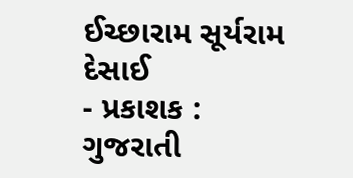ઈચ્છારામ સૂર્યરામ દેસાઈ
- પ્રકાશક : ગુજરાતી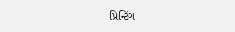પ્રિન્ટિંગ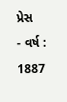પ્રેસ
- વર્ષ : 1887